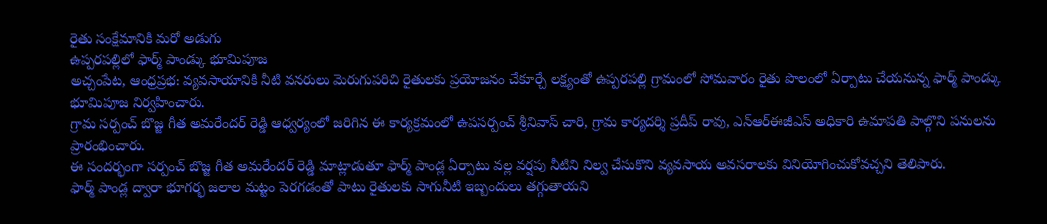రైతు సంక్షేమానికి మరో అడుగు
ఉప్పరపల్లిలో ఫార్మ్ పాండ్కు భూమిపూజ
అచ్చంపేట, ఆంధ్రప్రభ: వ్యవసాయానికి నీటి వనరులు మెరుగుపరిచి రైతులకు ప్రయోజనం చేకూర్చే లక్ష్యంతో ఉప్పరపల్లి గ్రామంలో సోమవారం రైతు పొలంలో ఏర్పాటు చేయనున్న ఫార్మ్ పాండ్కు భూమిపూజ నిర్వహించారు.
గ్రామ సర్పంచ్ బొజ్జ గీత అమరేందర్ రెడ్డి ఆధ్వర్యంలో జరిగిన ఈ కార్యక్రమంలో ఉపసర్పంచ్ శ్రీనివాస్ చారి, గ్రామ కార్యదర్శి ప్రదీప్ రావు, ఎన్ఆర్ఈజీఎస్ అధికారి ఉమాపతి పాల్గొని పనులను ప్రారంభించారు.
ఈ సందర్భంగా సర్పంచ్ బొజ్జ గీత అమరేందర్ రెడ్డి మాట్లాడుతూ ఫార్మ్ పాండ్ల ఏర్పాటు వల్ల వర్షపు నీటిని నిల్వ చేసుకొని వ్యవసాయ అవసరాలకు వినియోగించుకోవచ్చని తెలిపారు.
ఫార్మ్ పాండ్ల ద్వారా భూగర్భ జలాల మట్టం పెరగడంతో పాటు రైతులకు సాగునీటి ఇబ్బందులు తగ్గుతాయని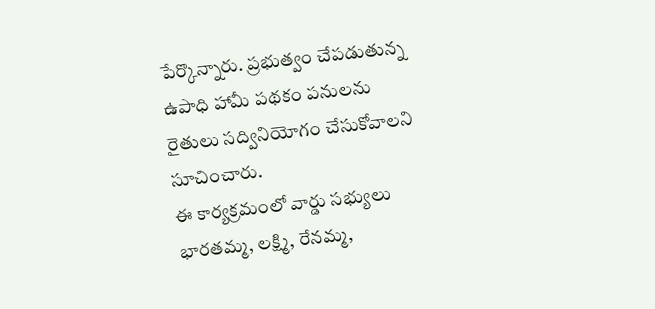పేర్కొన్నారు. ప్రభుత్వం చేపడుతున్న ఉపాధి హామీ పథకం పనులను రైతులు సద్వినియోగం చేసుకోవాలని సూచించారు.
ఈ కార్యక్రమంలో వార్డు సభ్యులు భారతమ్మ, లక్ష్మి, రేనమ్మ,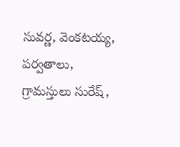సువర్ణ, వెంకటయ్య, పర్వతాలు, గ్రామస్తులు సురేష్,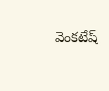వెంకటేష్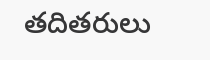తదితరులు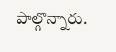పాల్గొన్నారు.